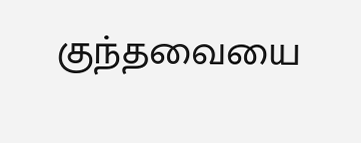குந்தவையை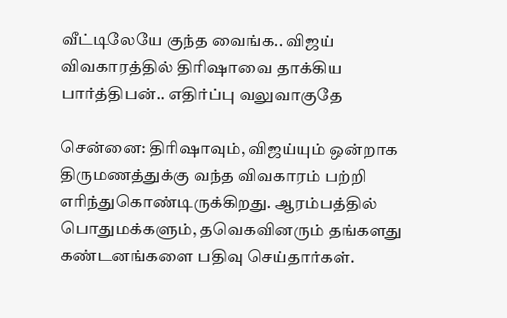வீட்டிலேயே குந்த வைங்க.. விஜய் விவகாரத்தில் திரிஷாவை தாக்கிய பார்த்திபன்.. எதிர்ப்பு வலுவாகுதே

சென்னை: திரிஷாவும், விஜய்யும் ஒன்றாக திருமணத்துக்கு வந்த விவகாரம் பற்றி எரிந்துகொண்டிருக்கிறது. ஆரம்பத்தில் பொதுமக்களும், தவெகவினரும் தங்களது கண்டனங்களை பதிவு செய்தார்கள்.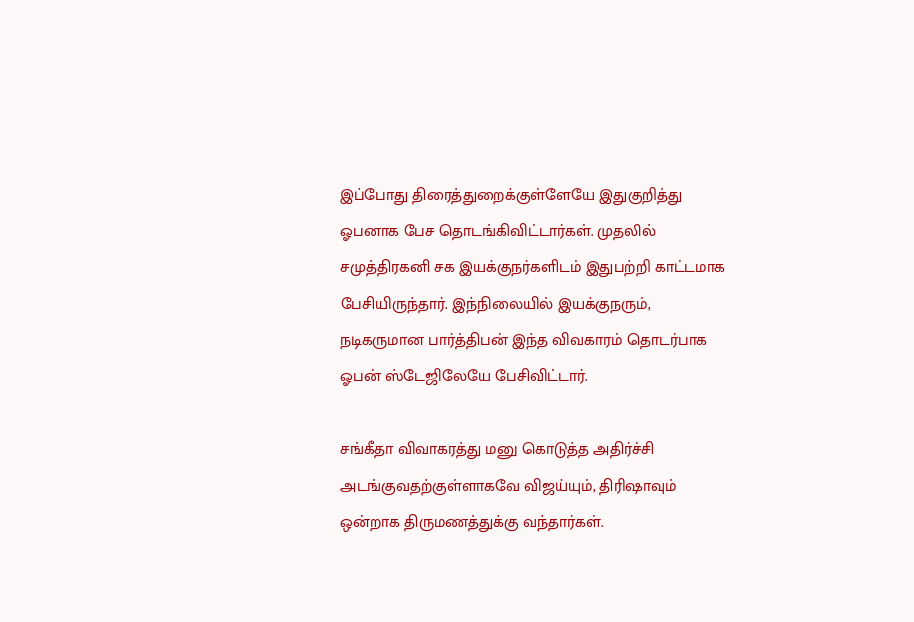இப்போது திரைத்துறைக்குள்ளேயே இதுகுறித்து ஓபனாக பேச தொடங்கிவிட்டார்கள். முதலில் சமுத்திரகனி சக இயக்குநர்களிடம் இதுபற்றி காட்டமாக பேசியிருந்தார். இந்நிலையில் இயக்குநரும், நடிகருமான பார்த்திபன் இந்த விவகாரம் தொடர்பாக ஓபன் ஸ்டேஜிலேயே பேசிவிட்டார்.

சங்கீதா விவாகரத்து மனு கொடுத்த அதிர்ச்சி அடங்குவதற்குள்ளாகவே விஜய்யும், திரிஷாவும் ஒன்றாக திருமணத்துக்கு வந்தார்கள்.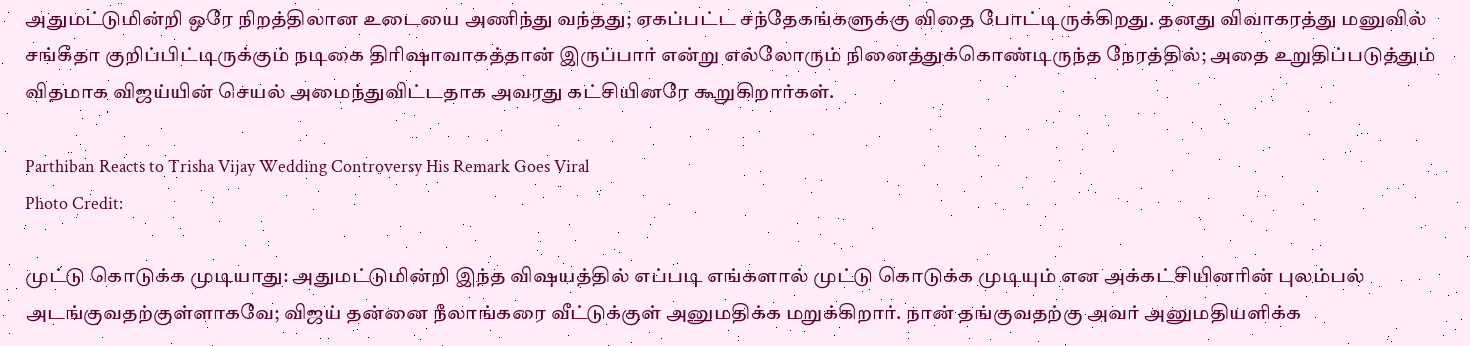அதுமட்டுமின்றி ஒரே நிறத்திலான உடையை அணிந்து வந்தது; ஏகப்பட்ட சந்தேகங்களுக்கு விதை போட்டிருக்கிறது. தனது விவாகரத்து மனுவில் சங்கீதா குறிப்பிட்டிருக்கும் நடிகை திரிஷாவாகத்தான் இருப்பார் என்று எல்லோரும் நினைத்துக்கொண்டிருந்த நேரத்தில்; அதை உறுதிப்படுத்தும் விதமாக விஜய்யின் செயல் அமைந்துவிட்டதாக அவரது கட்சியினரே கூறுகிறார்கள்.

Parthiban Reacts to Trisha Vijay Wedding Controversy His Remark Goes Viral
Photo Credit:

முட்டு கொடுக்க முடியாது: அதுமட்டுமின்றி இந்த விஷயத்தில் எப்படி எங்களால் முட்டு கொடுக்க முடியும் என அக்கட்சியினரின் புலம்பல் அடங்குவதற்குள்ளாகவே; விஜய் தன்னை நீலாங்கரை வீட்டுக்குள் அனுமதிக்க மறுக்கிறார். நான் தங்குவதற்கு அவர் அனுமதியளிக்க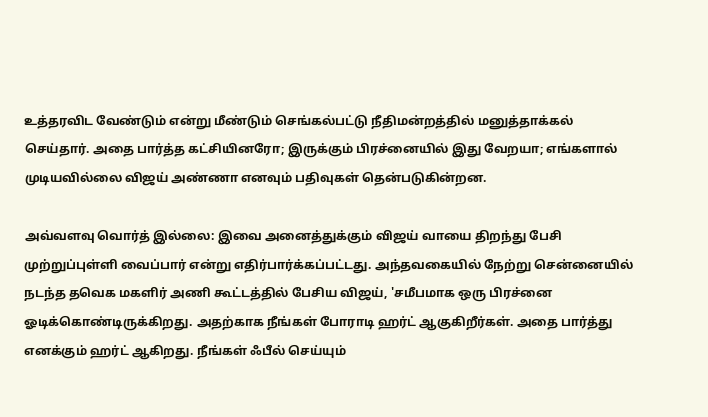உத்தரவிட வேண்டும் என்று மீண்டும் செங்கல்பட்டு நீதிமன்றத்தில் மனுத்தாக்கல் செய்தார். அதை பார்த்த கட்சியினரோ; இருக்கும் பிரச்னையில் இது வேறயா; எங்களால் முடியவில்லை விஜய் அண்ணா எனவும் பதிவுகள் தென்படுகின்றன.

அவ்வளவு வொர்த் இல்லை: இவை அனைத்துக்கும் விஜய் வாயை திறந்து பேசி முற்றுப்புள்ளி வைப்பார் என்று எதிர்பார்க்கப்பட்டது. அந்தவகையில் நேற்று சென்னையில் நடந்த தவெக மகளிர் அணி கூட்டத்தில் பேசிய விஜய், 'சமீபமாக ஒரு பிரச்னை ஓடிக்கொண்டிருக்கிறது. அதற்காக நீங்கள் போராடி ஹர்ட் ஆகுகிறீர்கள். அதை பார்த்து எனக்கும் ஹர்ட் ஆகிறது. நீங்கள் ஃபீல் செய்யும்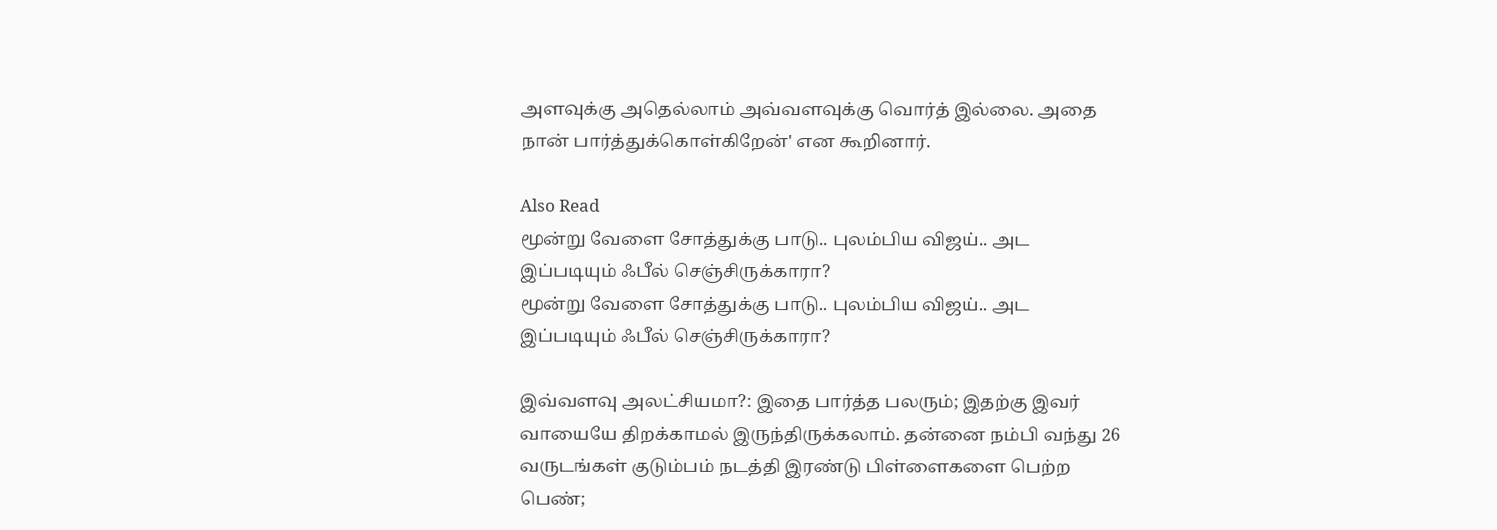அளவுக்கு அதெல்லாம் அவ்வளவுக்கு வொர்த் இல்லை. அதை நான் பார்த்துக்கொள்கிறேன்' என கூறினார்.

Also Read
மூன்று வேளை சோத்துக்கு பாடு.. புலம்பிய விஜய்.. அட இப்படியும் ஃபீல் செஞ்சிருக்காரா?
மூன்று வேளை சோத்துக்கு பாடு.. புலம்பிய விஜய்.. அட இப்படியும் ஃபீல் செஞ்சிருக்காரா?

இவ்வளவு அலட்சியமா?: இதை பார்த்த பலரும்; இதற்கு இவர் வாயையே திறக்காமல் இருந்திருக்கலாம். தன்னை நம்பி வந்து 26 வருடங்கள் குடும்பம் நடத்தி இரண்டு பிள்ளைகளை பெற்ற பெண்;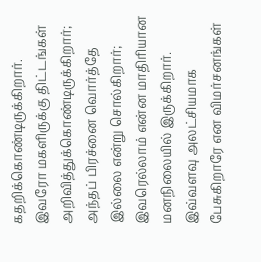கதறிக்கொண்டிருக்கிறார். இவரோ மகளிருக்கு திட்டங்கள் அறிவித்துக்கொண்டிருக்கிறார்; அந்தப் பிரச்னை வொர்த்தே இல்லை என்று சொல்கிறார்; இவரெல்லாம் என்ன மாதிரியான மனநிலையில் இருக்கிறார். இவ்வளவு அலட்சியமாக பேசுகிறாரே என விமர்சனங்கள்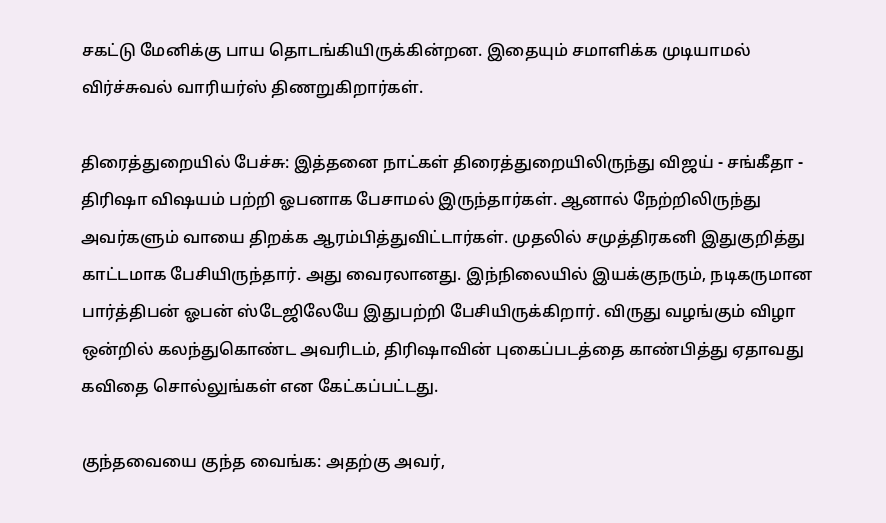சகட்டு மேனிக்கு பாய தொடங்கியிருக்கின்றன. இதையும் சமாளிக்க முடியாமல் விர்ச்சுவல் வாரியர்ஸ் திணறுகிறார்கள்.

திரைத்துறையில் பேச்சு: இத்தனை நாட்கள் திரைத்துறையிலிருந்து விஜய் - சங்கீதா - திரிஷா விஷயம் பற்றி ஓபனாக பேசாமல் இருந்தார்கள். ஆனால் நேற்றிலிருந்து அவர்களும் வாயை திறக்க ஆரம்பித்துவிட்டார்கள். முதலில் சமுத்திரகனி இதுகுறித்து காட்டமாக பேசியிருந்தார். அது வைரலானது. இந்நிலையில் இயக்குநரும், நடிகருமான பார்த்திபன் ஓபன் ஸ்டேஜிலேயே இதுபற்றி பேசியிருக்கிறார். விருது வழங்கும் விழா ஒன்றில் கலந்துகொண்ட அவரிடம், திரிஷாவின் புகைப்படத்தை காண்பித்து ஏதாவது கவிதை சொல்லுங்கள் என கேட்கப்பட்டது.

குந்தவையை குந்த வைங்க: அதற்கு அவர்,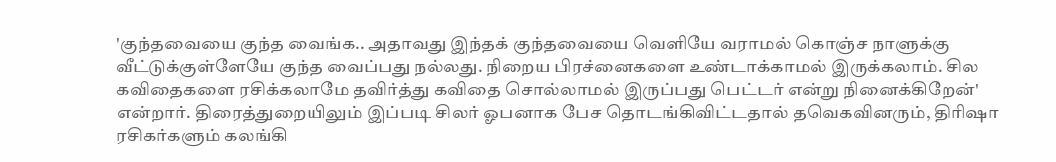'குந்தவையை குந்த வைங்க.. அதாவது இந்தக் குந்தவையை வெளியே வராமல் கொஞ்ச நாளுக்கு வீட்டுக்குள்ளேயே குந்த வைப்பது நல்லது. நிறைய பிரச்னைகளை உண்டாக்காமல் இருக்கலாம். சில கவிதைகளை ரசிக்கலாமே தவிர்த்து கவிதை சொல்லாமல் இருப்பது பெட்டர் என்று நினைக்கிறேன்' என்றார். திரைத்துறையிலும் இப்படி சிலர் ஓபனாக பேச தொடங்கிவிட்டதால் தவெகவினரும், திரிஷா ரசிகர்களும் கலங்கி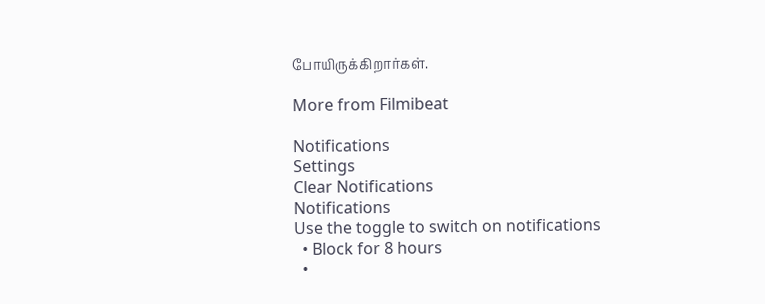போயிருக்கிறார்கள்.

More from Filmibeat

Notifications
Settings
Clear Notifications
Notifications
Use the toggle to switch on notifications
  • Block for 8 hours
  •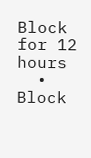Block for 12 hours
  • Block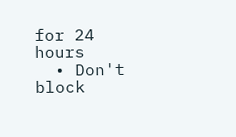for 24 hours
  • Don't block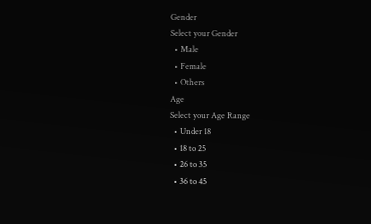Gender
Select your Gender
  • Male
  • Female
  • Others
Age
Select your Age Range
  • Under 18
  • 18 to 25
  • 26 to 35
  • 36 to 45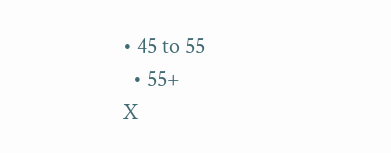• 45 to 55
  • 55+
X